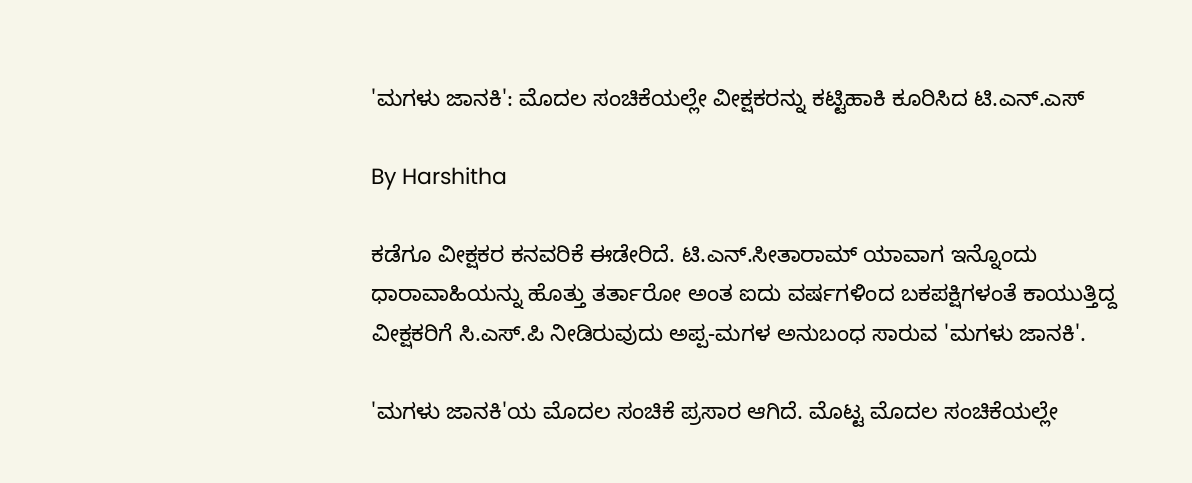'ಮಗಳು ಜಾನಕಿ': ಮೊದಲ ಸಂಚಿಕೆಯಲ್ಲೇ ವೀಕ್ಷಕರನ್ನು ಕಟ್ಟಿಹಾಕಿ ಕೂರಿಸಿದ ಟಿ.ಎನ್.ಎಸ್

By Harshitha

ಕಡೆಗೂ ವೀಕ್ಷಕರ ಕನವರಿಕೆ ಈಡೇರಿದೆ. ಟಿ.ಎನ್.ಸೀತಾರಾಮ್ ಯಾವಾಗ ಇನ್ನೊಂದು ಧಾರಾವಾಹಿಯನ್ನು ಹೊತ್ತು ತರ್ತಾರೋ ಅಂತ ಐದು ವರ್ಷಗಳಿಂದ ಬಕಪಕ್ಷಿಗಳಂತೆ ಕಾಯುತ್ತಿದ್ದ ವೀಕ್ಷಕರಿಗೆ ಸಿ.ಎಸ್.ಪಿ ನೀಡಿರುವುದು ಅಪ್ಪ-ಮಗಳ ಅನುಬಂಧ ಸಾರುವ 'ಮಗಳು ಜಾನಕಿ'.

'ಮಗಳು ಜಾನಕಿ'ಯ ಮೊದಲ ಸಂಚಿಕೆ ಪ್ರಸಾರ ಆಗಿದೆ. ಮೊಟ್ಟ ಮೊದಲ ಸಂಚಿಕೆಯಲ್ಲೇ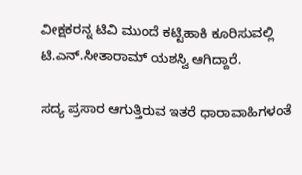ವೀಕ್ಷಕರನ್ನ ಟಿವಿ ಮುಂದೆ ಕಟ್ಟಿಹಾಕಿ ಕೂರಿಸುವಲ್ಲಿ ಟಿ.ಎನ್.ಸೀತಾರಾಮ್ ಯಶಸ್ವಿ ಆಗಿದ್ದಾರೆ.

ಸದ್ಯ ಪ್ರಸಾರ ಆಗುತ್ತಿರುವ ಇತರೆ ಧಾರಾವಾಹಿಗಳಂತೆ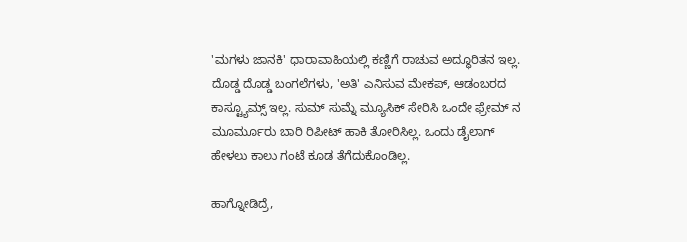'ಮಗಳು ಜಾನಕಿ' ಧಾರಾವಾಹಿಯಲ್ಲಿ ಕಣ್ಣಿಗೆ ರಾಚುವ ಅದ್ಧೂರಿತನ ಇಲ್ಲ. ದೊಡ್ಡ ದೊಡ್ಡ ಬಂಗಲೆಗಳು, 'ಅತಿ' ಎನಿಸುವ ಮೇಕಪ್, ಆಡಂಬರದ ಕಾಸ್ಟ್ಯೂಮ್ಸ್ ಇಲ್ಲ. ಸುಮ್ ಸುಮ್ನೆ ಮ್ಯೂಸಿಕ್ ಸೇರಿಸಿ ಒಂದೇ ಫ್ರೇಮ್ ನ ಮೂರ್ಮೂರು ಬಾರಿ ರಿಪೀಟ್ ಹಾಕಿ ತೋರಿಸಿಲ್ಲ. ಒಂದು ಡೈಲಾಗ್ ಹೇಳಲು ಕಾಲು ಗಂಟೆ ಕೂಡ ತೆಗೆದುಕೊಂಡಿಲ್ಲ.

ಹಾಗ್ನೋಡಿದ್ರೆ,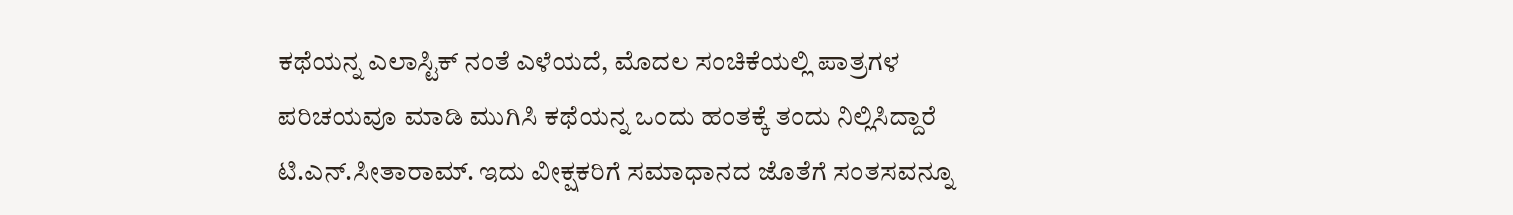ಕಥೆಯನ್ನ ಎಲಾಸ್ಟಿಕ್ ನಂತೆ ಎಳೆಯದೆ, ಮೊದಲ ಸಂಚಿಕೆಯಲ್ಲಿ ಪಾತ್ರಗಳ ಪರಿಚಯವೂ ಮಾಡಿ ಮುಗಿಸಿ ಕಥೆಯನ್ನ ಒಂದು ಹಂತಕ್ಕೆ ತಂದು ನಿಲ್ಲಿಸಿದ್ದಾರೆ ಟಿ.ಎನ್.ಸೀತಾರಾಮ್. ಇದು ವೀಕ್ಷಕರಿಗೆ ಸಮಾಧಾನದ ಜೊತೆಗೆ ಸಂತಸವನ್ನೂ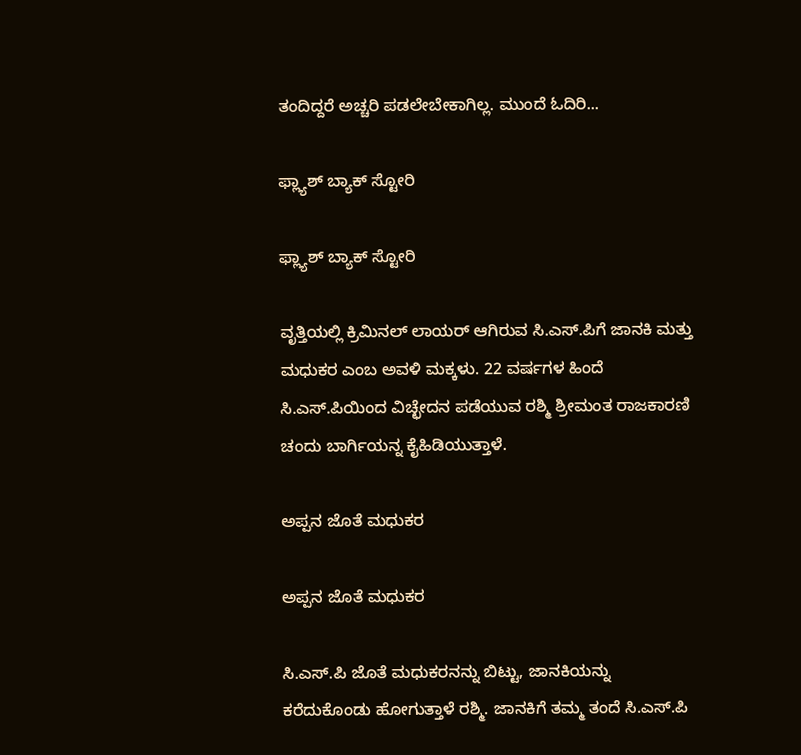ತಂದಿದ್ದರೆ ಅಚ್ಚರಿ ಪಡಲೇಬೇಕಾಗಿಲ್ಲ. ಮುಂದೆ ಓದಿರಿ...

ಫ್ಲ್ಯಾಶ್ ಬ್ಯಾಕ್ ಸ್ಟೋರಿ

ಫ್ಲ್ಯಾಶ್ ಬ್ಯಾಕ್ ಸ್ಟೋರಿ

ವೃತ್ತಿಯಲ್ಲಿ ಕ್ರಿಮಿನಲ್ ಲಾಯರ್ ಆಗಿರುವ ಸಿ.ಎಸ್.ಪಿಗೆ ಜಾನಕಿ ಮತ್ತು ಮಧುಕರ ಎಂಬ ಅವಳಿ ಮಕ್ಕಳು. 22 ವರ್ಷಗಳ ಹಿಂದೆ ಸಿ.ಎಸ್.ಪಿಯಿಂದ ವಿಚ್ಛೇದನ ಪಡೆಯುವ ರಶ್ಮಿ ಶ್ರೀಮಂತ ರಾಜಕಾರಣಿ ಚಂದು ಬಾರ್ಗಿಯನ್ನ ಕೈಹಿಡಿಯುತ್ತಾಳೆ.

ಅಪ್ಪನ ಜೊತೆ ಮಧುಕರ

ಅಪ್ಪನ ಜೊತೆ ಮಧುಕರ

ಸಿ.ಎಸ್.ಪಿ ಜೊತೆ ಮಧುಕರನನ್ನು ಬಿಟ್ಟು, ಜಾನಕಿಯನ್ನು ಕರೆದುಕೊಂಡು ಹೋಗುತ್ತಾಳೆ ರಶ್ಮಿ. ಜಾನಕಿಗೆ ತಮ್ಮ ತಂದೆ ಸಿ.ಎಸ್.ಪಿ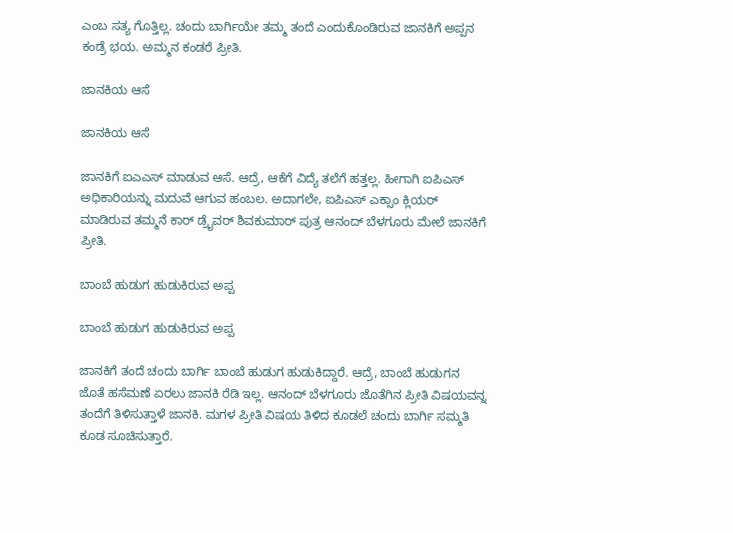ಎಂಬ ಸತ್ಯ ಗೊತ್ತಿಲ್ಲ. ಚಂದು ಬಾರ್ಗಿಯೇ ತಮ್ಮ ತಂದೆ ಎಂದುಕೊಂಡಿರುವ ಜಾನಕಿಗೆ ಅಪ್ಪನ ಕಂಡ್ರೆ ಭಯ. ಅಮ್ಮನ ಕಂಡರೆ ಪ್ರೀತಿ.

ಜಾನಕಿಯ ಆಸೆ

ಜಾನಕಿಯ ಆಸೆ

ಜಾನಕಿಗೆ ಐಎಎಸ್ ಮಾಡುವ ಆಸೆ. ಆದ್ರೆ, ಆಕೆಗೆ ವಿದ್ಯೆ ತಲೆಗೆ ಹತ್ತಲ್ಲ. ಹೀಗಾಗಿ ಐಪಿಎಸ್ ಅಧಿಕಾರಿಯನ್ನು ಮದುವೆ ಆಗುವ ಹಂಬಲ. ಅದಾಗಲೇ, ಐಪಿಎಸ್ ಎಕ್ಸಾಂ ಕ್ಲಿಯರ್ ಮಾಡಿರುವ ತಮ್ಮನೆ ಕಾರ್ ಡ್ರೈವರ್ ಶಿವಕುಮಾರ್ ಪುತ್ರ ಆನಂದ್ ಬೆಳಗೂರು ಮೇಲೆ ಜಾನಕಿಗೆ ಪ್ರೀತಿ.

ಬಾಂಬೆ ಹುಡುಗ ಹುಡುಕಿರುವ ಅಪ್ಪ

ಬಾಂಬೆ ಹುಡುಗ ಹುಡುಕಿರುವ ಅಪ್ಪ

ಜಾನಕಿಗೆ ತಂದೆ ಚಂದು ಬಾರ್ಗಿ ಬಾಂಬೆ ಹುಡುಗ ಹುಡುಕಿದ್ದಾರೆ. ಆದ್ರೆ, ಬಾಂಬೆ ಹುಡುಗನ ಜೊತೆ ಹಸೆಮಣೆ ಏರಲು ಜಾನಕಿ ರೆಡಿ ಇಲ್ಲ. ಆನಂದ್ ಬೆಳಗೂರು ಜೊತೆಗಿನ ಪ್ರೀತಿ ವಿಷಯವನ್ನ ತಂದೆಗೆ ತಿಳಿಸುತ್ತಾಳೆ ಜಾನಕಿ. ಮಗಳ ಪ್ರೀತಿ ವಿಷಯ ತಿಳಿದ ಕೂಡಲೆ ಚಂದು ಬಾರ್ಗಿ ಸಮ್ಮತಿ ಕೂಡ ಸೂಚಿಸುತ್ತಾರೆ.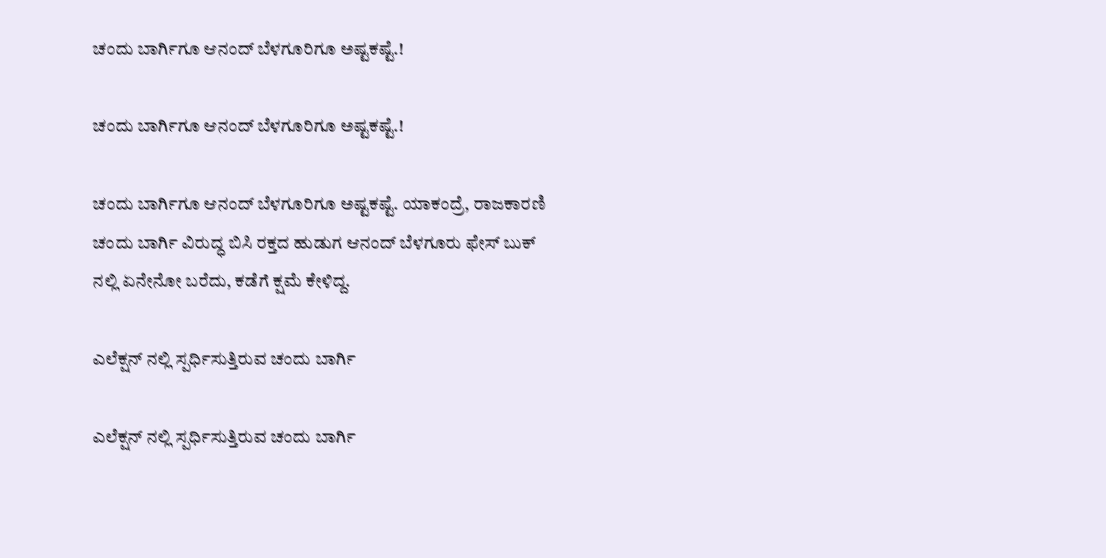ಚಂದು ಬಾರ್ಗಿಗೂ ಆನಂದ್ ಬೆಳಗೂರಿಗೂ ಅಷ್ಟಕಷ್ಟೆ.!

ಚಂದು ಬಾರ್ಗಿಗೂ ಆನಂದ್ ಬೆಳಗೂರಿಗೂ ಅಷ್ಟಕಷ್ಟೆ.!

ಚಂದು ಬಾರ್ಗಿಗೂ ಆನಂದ್ ಬೆಳಗೂರಿಗೂ ಅಷ್ಟಕಷ್ಟೆ. ಯಾಕಂದ್ರೆ, ರಾಜಕಾರಣಿ ಚಂದು ಬಾರ್ಗಿ ವಿರುದ್ಧ ಬಿಸಿ ರಕ್ತದ ಹುಡುಗ ಆನಂದ್ ಬೆಳಗೂರು ಫೇಸ್ ಬುಕ್ ನಲ್ಲಿ ಏನೇನೋ ಬರೆದು, ಕಡೆಗೆ ಕ್ಷಮೆ ಕೇಳಿದ್ದ.

ಎಲೆಕ್ಷನ್ ನಲ್ಲಿ ಸ್ಪರ್ಧಿಸುತ್ತಿರುವ ಚಂದು ಬಾರ್ಗಿ

ಎಲೆಕ್ಷನ್ ನಲ್ಲಿ ಸ್ಪರ್ಧಿಸುತ್ತಿರುವ ಚಂದು ಬಾರ್ಗಿ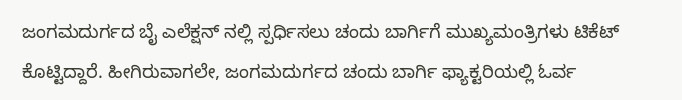ಜಂಗಮದುರ್ಗದ ಬೈ ಎಲೆಕ್ಷನ್ ನಲ್ಲಿ ಸ್ಪರ್ಧಿಸಲು ಚಂದು ಬಾರ್ಗಿಗೆ ಮುಖ್ಯಮಂತ್ರಿಗಳು ಟಿಕೆಟ್ ಕೊಟ್ಟಿದ್ದಾರೆ. ಹೀಗಿರುವಾಗಲೇ, ಜಂಗಮದುರ್ಗದ ಚಂದು ಬಾರ್ಗಿ ಫ್ಯಾಕ್ಟರಿಯಲ್ಲಿ ಓರ್ವ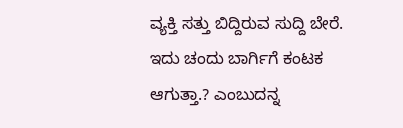ವ್ಯಕ್ತಿ ಸತ್ತು ಬಿದ್ದಿರುವ ಸುದ್ದಿ ಬೇರೆ. ಇದು ಚಂದು ಬಾರ್ಗಿಗೆ ಕಂಟಕ ಆಗುತ್ತಾ.? ಎಂಬುದನ್ನ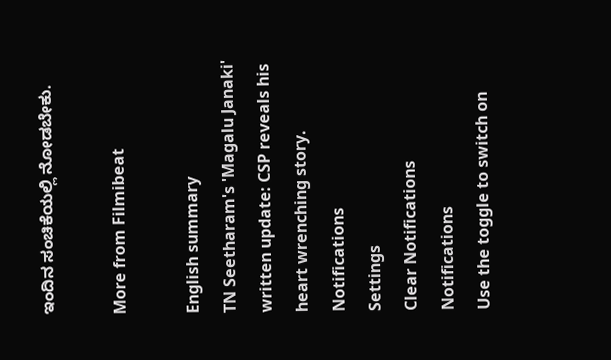ಇಂದಿನ ಸಂಚಿಕೆಯಲ್ಲಿ ನೋಡಬೇಕು.

More from Filmibeat

English summary
TN Seetharam's 'Magalu Janaki' written update: CSP reveals his heart wrenching story.
Notifications
Settings
Clear Notifications
Notifications
Use the toggle to switch on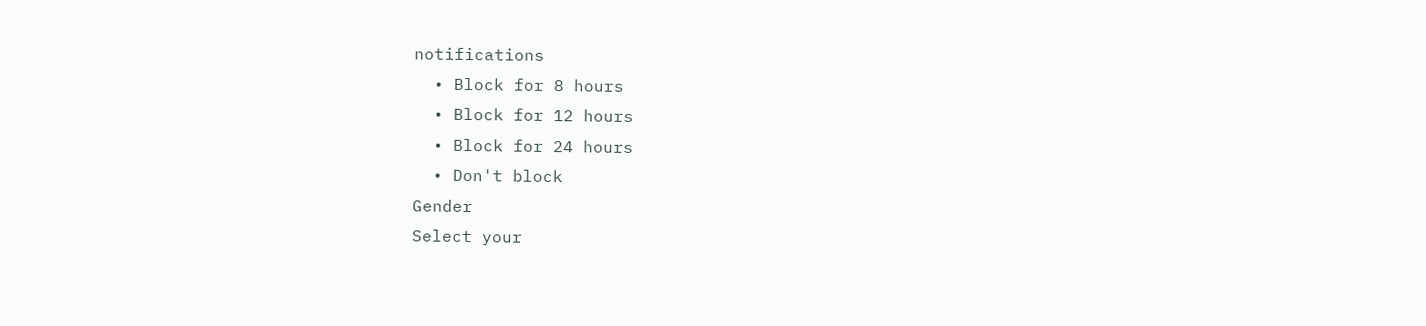notifications
  • Block for 8 hours
  • Block for 12 hours
  • Block for 24 hours
  • Don't block
Gender
Select your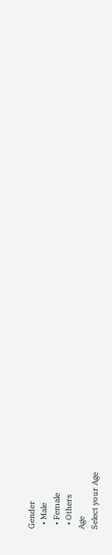Gender
  • Male
  • Female
  • Others
Age
Select your Age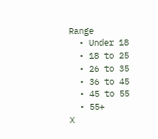Range
  • Under 18
  • 18 to 25
  • 26 to 35
  • 36 to 45
  • 45 to 55
  • 55+
X